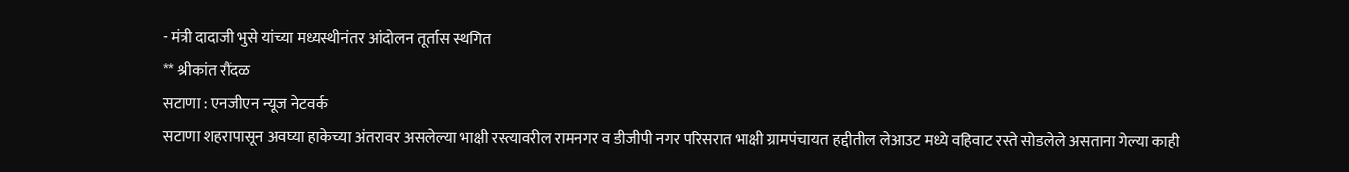- मंत्री दादाजी भुसे यांच्या मध्यस्थीनंतर आंदोलन तूर्तास स्थगित
** श्रीकांत रौंदळ
सटाणा : एनजीएन न्यूज नेटवर्क
सटाणा शहरापासून अवघ्या हाकेच्या अंतरावर असलेल्या भाक्षी रस्त्यावरील रामनगर व डीजीपी नगर परिसरात भाक्षी ग्रामपंचायत हद्दीतील लेआउट मध्ये वहिवाट रस्ते सोडलेले असताना गेल्या काही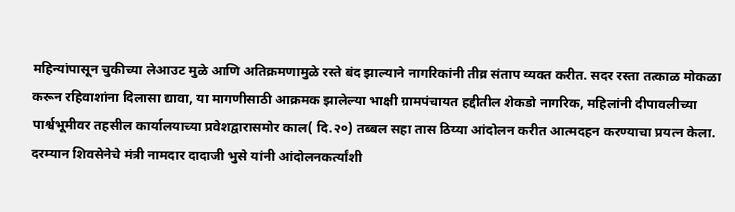महिन्यांपासून चुकीच्या लेआउट मुळे आणि अतिक्रमणामुळे रस्ते बंद झाल्याने नागरिकांनी तीव्र संताप व्यक्त करीत. सदर रस्ता तत्काळ मोकळा करून रहिवाशांना दिलासा द्यावा, या मागणीसाठी आक्रमक झालेल्या भाक्षी ग्रामपंचायत हद्दीतील शेकडो नागरिक, महिलांनी दीपावलीच्या पार्श्वभूमीवर तहसील कार्यालयाच्या प्रवेशद्वारासमोर काल( दि.२०) तब्बल सहा तास ठिय्या आंदोलन करीत आत्मदहन करण्याचा प्रयत्न केला.
दरम्यान शिवसेनेचे मंत्री नामदार दादाजी भुसे यांनी आंदोलनकर्त्यांशी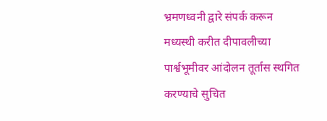भ्रमणध्वनी द्वारे संपर्क करून मध्यस्थी करीत दीपावलीच्या पार्श्वभूमीवर आंदोलन तूर्तास स्थगित करण्याचे सुचित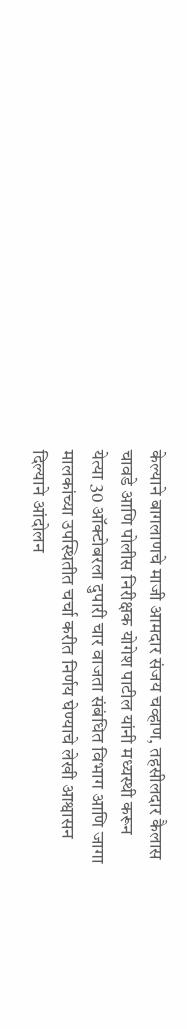केल्याने बागलाणचे माजी आमदार संजय चव्हाण, तहसीलदार कैलास चावडे आणि पोलीस निरीक्षक योगेश पाटील यांनी मध्यस्थी करून येत्या 30 ऑक्टोबरला दुपारी चार वाजता संबंधित विभाग आणि जागा मालकांच्या उपस्थितीत चर्चा करीत निर्णय घेण्याचे लेखी आश्वासन दिल्याने आंदोलन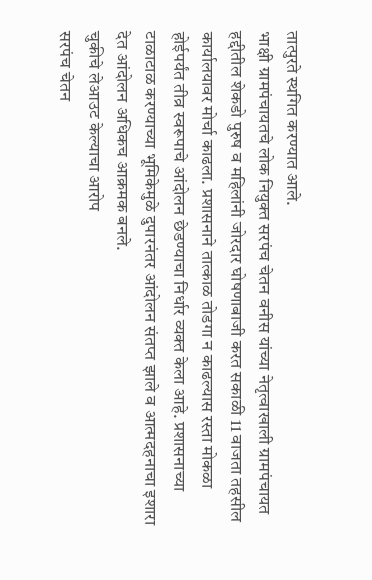तात्पुरते स्थगित करण्यात आले.
भाक्षी ग्रामपंचायतचे लोक नियुक्त सरपंच चेतन वनीस यांच्या नेतृत्वाखाली ग्रामपंचायत हद्दीतील शेकडो पुरुष व महिलांनी जोरदार घोषणाबाजी करत सकाळी 11 वाजता तहसील कार्यालयावर मोर्चा काढला. प्रशासनाने तात्काळ तोडगा न काढल्यास रस्ता मोकळा होईपर्यंत तीव्र स्वरूपाचे आंदोलन छेडण्याचा निर्धार व्यक्त केला आहे. प्रशासनाच्या टाळाटाळ करण्याच्या भूमिकेमुळे दुपारनंतर आंदोलन संतप्त झाले व आत्मदहनाचा इशारा देत आंदोलन अधिकच आक्रमक बनले.
चुकीचे लेआउट केल्याचा आरोप
सरपंच चेतन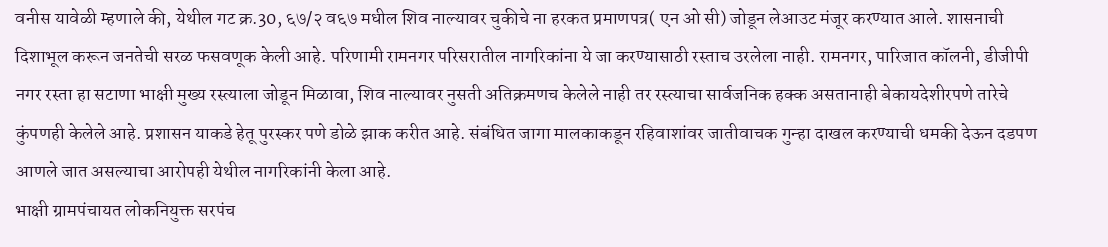वनीस यावेळी म्हणाले की, येथील गट क्र.30, ६७/२ व६७ मधील शिव नाल्यावर चुकीचे ना हरकत प्रमाणपत्र( एन ओ सी) जोडून लेआउट मंजूर करण्यात आले. शासनाची दिशाभूल करून जनतेची सरळ फसवणूक केली आहे. परिणामी रामनगर परिसरातील नागरिकांना ये जा करण्यासाठी रस्ताच उरलेला नाही. रामनगर, पारिजात कॉलनी, डीजीपी नगर रस्ता हा सटाणा भाक्षी मुख्य रस्त्याला जोडून मिळावा, शिव नाल्यावर नुसती अतिक्रमणच केलेले नाही तर रस्त्याचा सार्वजनिक हक्क असतानाही बेकायदेशीरपणे तारेचे कुंपणही केलेले आहे. प्रशासन याकडे हेतू पुरस्कर पणे डोळे झाक करीत आहे. संबंधित जागा मालकाकडून रहिवाशांवर जातीवाचक गुन्हा दाखल करण्याची धमकी देऊन दडपण आणले जात असल्याचा आरोपही येथील नागरिकांनी केला आहे.
भाक्षी ग्रामपंचायत लोकनियुक्त सरपंच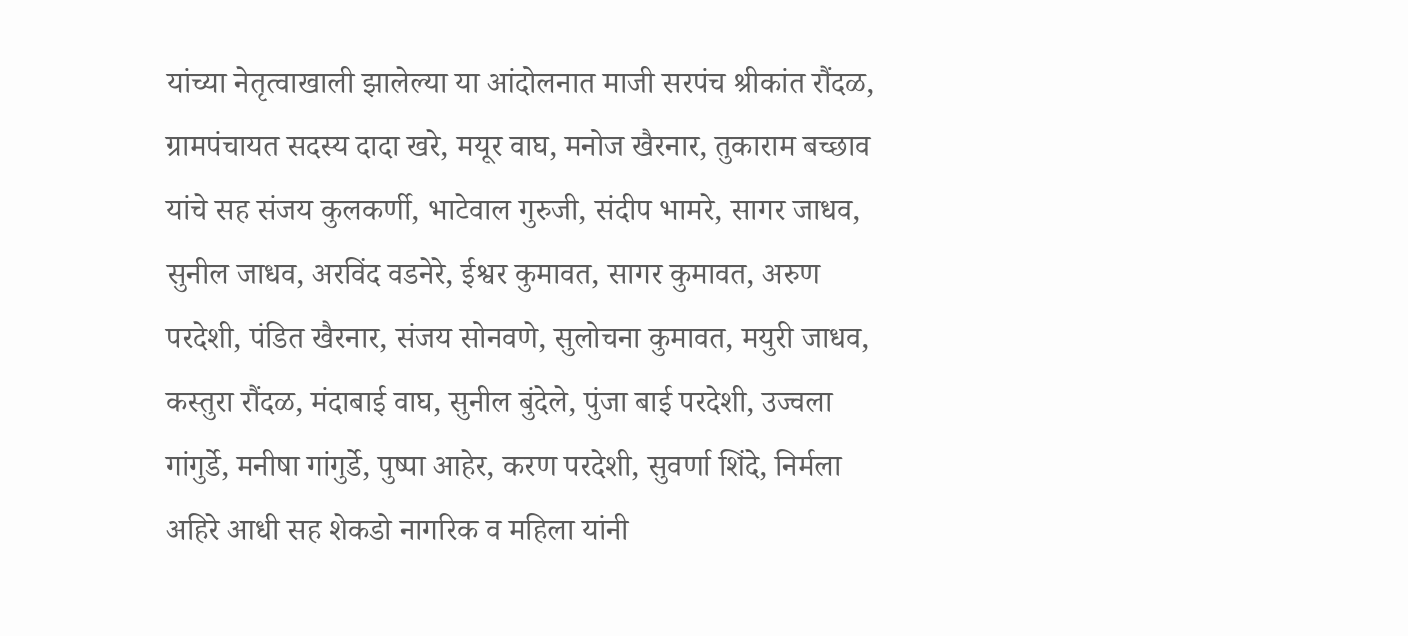यांच्या नेतृत्वाखाली झालेल्या या आंदोलनात माजी सरपंच श्रीकांत रौंदळ, ग्रामपंचायत सदस्य दादा खरे, मयूर वाघ, मनोज खैरनार, तुकाराम बच्छाव यांचे सह संजय कुलकर्णी, भाटेवाल गुरुजी, संदीप भामरे, सागर जाधव, सुनील जाधव, अरविंद वडनेरे, ईश्वर कुमावत, सागर कुमावत, अरुण परदेशी, पंडित खैरनार, संजय सोनवणे, सुलोचना कुमावत, मयुरी जाधव, कस्तुरा रौंदळ, मंदाबाई वाघ, सुनील बुंदेले, पुंजा बाई परदेशी, उज्वला गांगुर्डे, मनीषा गांगुर्डे, पुष्पा आहेर, करण परदेशी, सुवर्णा शिंदे, निर्मला अहिरे आधी सह शेकडो नागरिक व महिला यांनी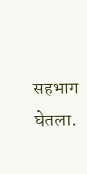सहभाग घेतला.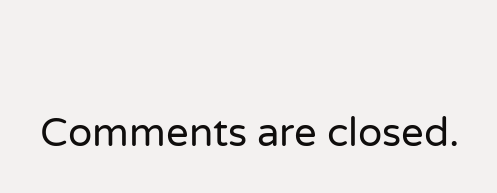Comments are closed.